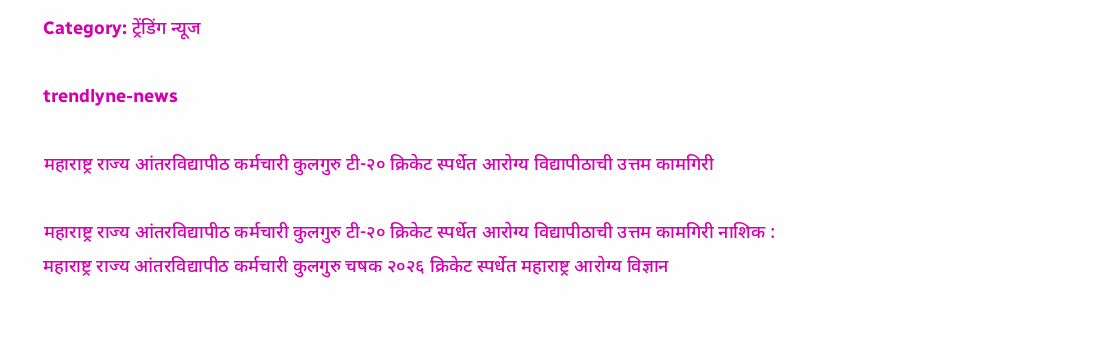Category: ट्रेंडिंग न्यूज

trendlyne-news

महाराष्ट्र राज्य आंतरविद्यापीठ कर्मचारी कुलगुरु टी-२० क्रिकेट स्पर्धेत आरोग्य विद्यापीठाची उत्तम कामगिरी

महाराष्ट्र राज्य आंतरविद्यापीठ कर्मचारी कुलगुरु टी-२० क्रिकेट स्पर्धेत आरोग्य विद्यापीठाची उत्तम कामगिरी नाशिक :  महाराष्ट्र राज्य आंतरविद्यापीठ कर्मचारी कुलगुरु चषक २०२६ क्रिकेट स्पर्धेत महाराष्ट्र आरोग्य विज्ञान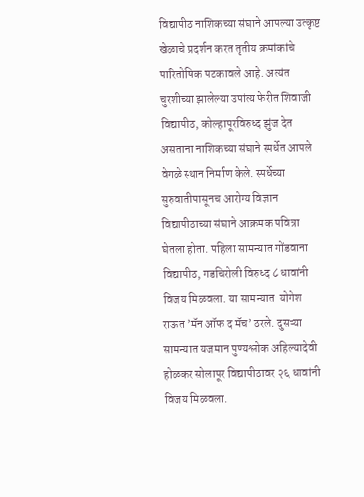विद्यापीठ नाशिकच्या संघाने आपल्या उत्कृष्ट खेळाचे प्रदर्शन करत तृतीय क्रमांकांचे पारितोषिक पटकावले आहे. अत्यंत चुरशीच्या झालेल्या उपांत्य फेरीत शिवाजी विद्यापीठ, कोल्हापूरविरुध्द झुंज देत असताना नाशिकच्या संघाने स्पर्धेत आपले वेगळे स्थान निर्माण केले. स्पर्धेच्या सुरुवातीपासूनच आरोग्य विज्ञान विद्यापीठाच्या संघाने आक्रमक पवित्रा घेतला होता. पहिला सामन्यात गोंडवाना विद्यापीठ, गडचिरोली विरुध्द ८ धावांनी विजय मिळवला. या सामन्यात  योगेश राऊत ’मॅन ऑफ द मॅच’ ठरले. दुसऱ्या सामन्यात यजमान पुण्यश्लोक अहिल्यादेवी होळकर सोलापूर विद्यापीठावर २६ धावांनी विजय मिळवला.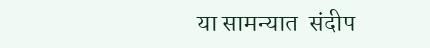या सामन्यात  संदीप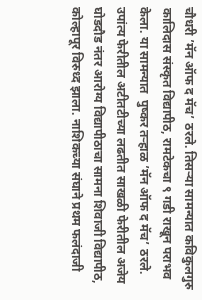चौधरी ’मॅन ऑफ द मॅच’ ठरले. तिसऱ्या सामन्यात कविकुलगुरु कालिदास संस्कृत विद्यापीठ, रामटेकचा ९ गडी राखून पराभव केला. या सामन्यात  पुष्कर तऱ्हाळ ’मॅन ऑफ द मॅच’ ठरले. उपांत्य फेरीतील अटीतटीच्या लढतीत साखळी फेरीतील अजेय घोडदौड नंतर आरोग्य विद्यापीठाचा सामना शिवाजी विद्यापीठ, कोल्हापूर विरुध्द झाला. नाशिकच्या संघाने प्रथम फलंदाजी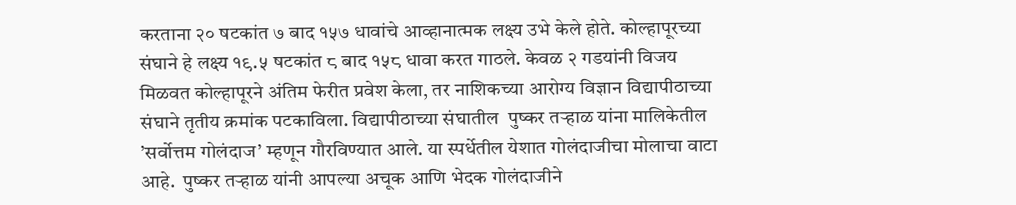करताना २० षटकांत ७ बाद १५७ धावांचे आव्हानात्मक लक्ष्य उभे केले होते. कोल्हापूरच्या संघाने हे लक्ष्य १९.५ षटकांत ८ बाद १५८ धावा करत गाठले. केवळ २ गडयांनी विजय मिळवत कोल्हापूरने अंतिम फेरीत प्रवेश केला, तर नाशिकच्या आरोग्य विज्ञान विद्यापीठाच्या संघाने तृतीय क्रमांक पटकाविला. विद्यापीठाच्या संघातील  पुष्कर तऱ्हाळ यांना मालिकेतील ’सर्वोत्तम गोलंदाज’ म्हणून गौरविण्यात आले. या स्पर्धेतील येशात गोलंदाजीचा मोलाचा वाटा आहे.  पुष्कर तऱ्हाळ यांनी आपल्या अचूक आणि भेदक गोलंदाजीने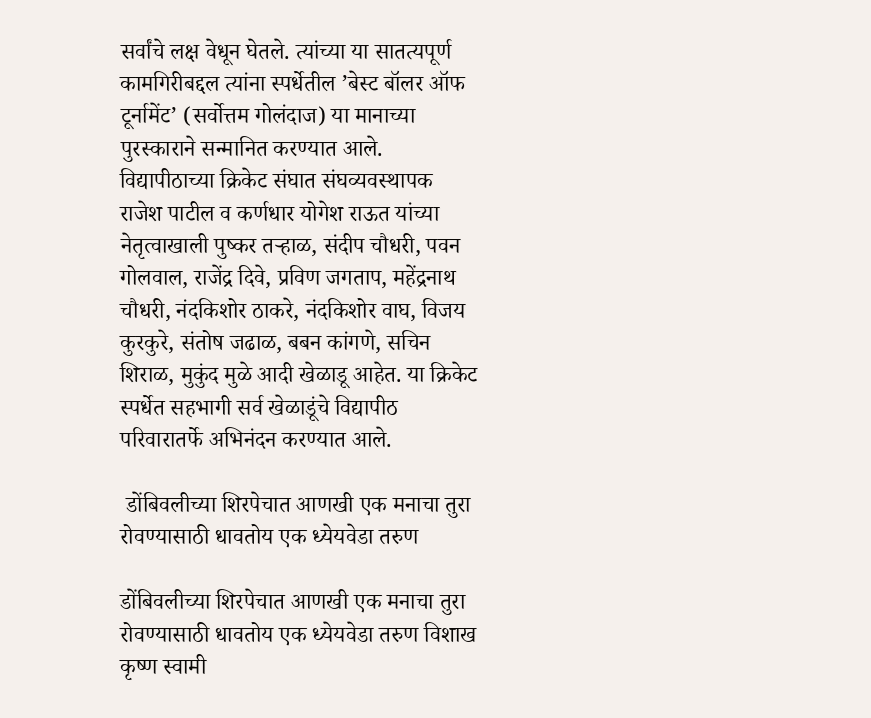सर्वांचे लक्ष वेधून घेतले. त्यांच्या या सातत्यपूर्ण कामगिरीबद्दल त्यांना स्पर्धेतील ’बेस्ट बॉलर ऑफ टूर्नामेंट’ (सर्वोत्तम गोलंदाज) या मानाच्या पुरस्काराने सन्मानित करण्यात आले. विद्यापीठाच्या क्रिकेट संघात संघव्यवस्थापक राजेश पाटील व कर्णधार योगेश राऊत यांच्या नेतृत्वाखाली पुष्कर तऱ्हाळ, संदीप चौधरी, पवन गोलवाल, राजेंद्र दिवे, प्रविण जगताप, महेंद्रनाथ चौधरी, नंदकिशोर ठाकरे, नंदकिशोर वाघ, विजय कुरकुरे, संतोष जढाळ, बबन कांगणे, सचिन शिराळ, मुकुंद मुळे आदी खेळाडू आहेत. या क्रिकेट स्पर्धेत सहभागी सर्व खेळाडूंचे विद्यापीठ परिवारातर्फे अभिनंदन करण्यात आले.

 डोंबिवलीच्या शिरपेचात आणखी एक मनाचा तुरा रोवण्यासाठी धावतोय एक ध्येयवेडा तरुण

डोंबिवलीच्या शिरपेचात आणखी एक मनाचा तुरा रोवण्यासाठी धावतोय एक ध्येयवेडा तरुण विशाख कृष्ण स्वामी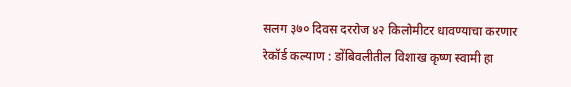सलग ३७० दिवस दररोज ४२ किलोमीटर धावण्याचा करणार रेकॉर्ड कल्याण : डोंबिवलीतील विशाख कृष्ण स्वामी हा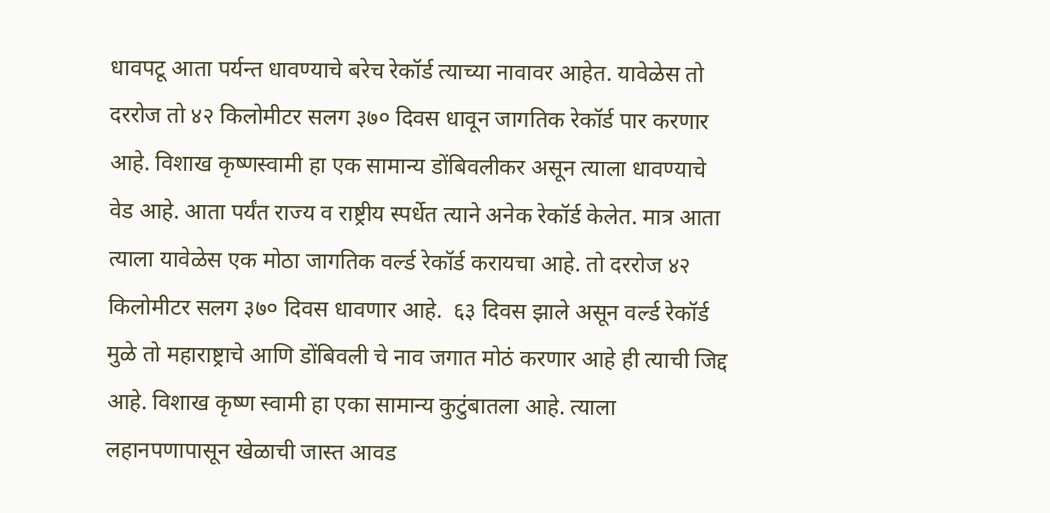धावपटू आता पर्यन्त धावण्याचे बरेच रेकॉर्ड त्याच्या नावावर आहेत. यावेळेस तो दररोज तो ४२ किलोमीटर सलग ३७० दिवस धावून जागतिक रेकॉर्ड पार करणार आहे. विशाख कृष्णस्वामी हा एक सामान्य डोंबिवलीकर असून त्याला धावण्याचे वेड आहे. आता पर्यंत राज्य व राष्ट्रीय स्पर्धेत त्याने अनेक रेकॉर्ड केलेत. मात्र आता त्याला यावेळेस एक मोठा जागतिक वर्ल्ड रेकॉर्ड करायचा आहे. तो दररोज ४२ किलोमीटर सलग ३७० दिवस धावणार आहे.  ६३ दिवस झाले असून वर्ल्ड रेकॉर्ड मुळे तो महाराष्ट्राचे आणि डोंबिवली चे नाव जगात मोठं करणार आहे ही त्याची जिद्द आहे. विशाख कृष्ण स्वामी हा एका सामान्य कुटुंबातला आहे. त्याला लहानपणापासून खेळाची जास्त आवड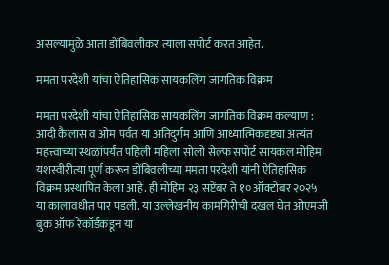असल्यामुळे आता डोंबिवलीकर त्याला सपोर्ट करत आहेत.

ममता परदेशी यांचा ऐतिहासिक सायकलिंग जागतिक विक्रम

ममता परदेशी यांचा ऐतिहासिक सायकलिंग जागतिक विक्रम कल्याण : आदी कैलास व ओम पर्वत या अतिदुर्गम आणि आध्यात्मिकदृष्ट्या अत्यंत महत्त्वाच्या स्थळांपर्यंत पहिली महिला सोलो सेल्फ सपोर्ट सायकल मोहिम यशस्वीरीत्या पूर्ण करून डोंबिवलीच्या ममता परदेशी यांनी ऐतिहासिक विक्रम प्रस्थापित केला आहे. ही मोहिम २३ सप्टेंबर ते १० ऑक्टोबर २०२५ या कालावधीत पार पडली. या उल्लेखनीय कामगिरीची दखल घेत ओएमजी बुक ऑफ रेकॉर्डकडून या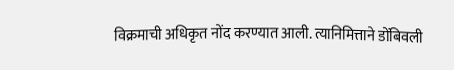विक्रमाची अधिकृत नोंद करण्यात आली. त्यानिमित्ताने डोंबिवली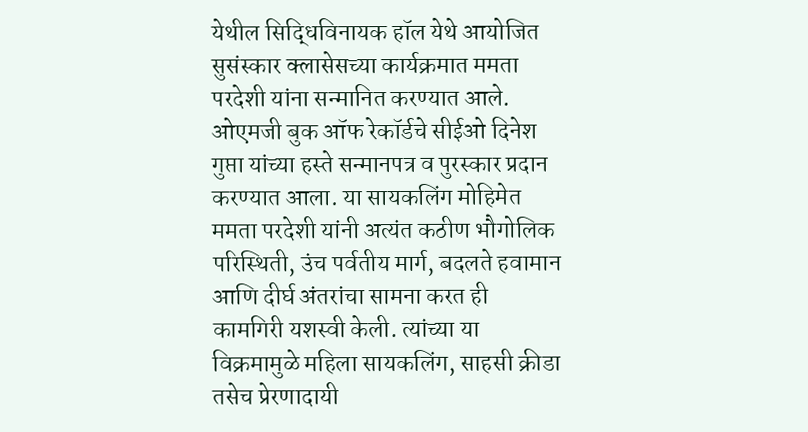येथील सिद्धिविनायक हॉल येथे आयोजित सुसंस्कार क्लासेसच्या कार्यक्रमात ममता परदेशी यांना सन्मानित करण्यात आले. ओएमजी बुक ऑफ रेकॉर्डचे सीईओ दिनेश गुप्ता यांच्या हस्ते सन्मानपत्र व पुरस्कार प्रदान करण्यात आला. या सायकलिंग मोहिमेत ममता परदेशी यांनी अत्यंत कठीण भौगोलिक परिस्थिती, उंच पर्वतीय मार्ग, बदलते हवामान आणि दीर्घ अंतरांचा सामना करत ही कामगिरी यशस्वी केली. त्यांच्या या विक्रमामुळे महिला सायकलिंग, साहसी क्रीडा तसेच प्रेरणादायी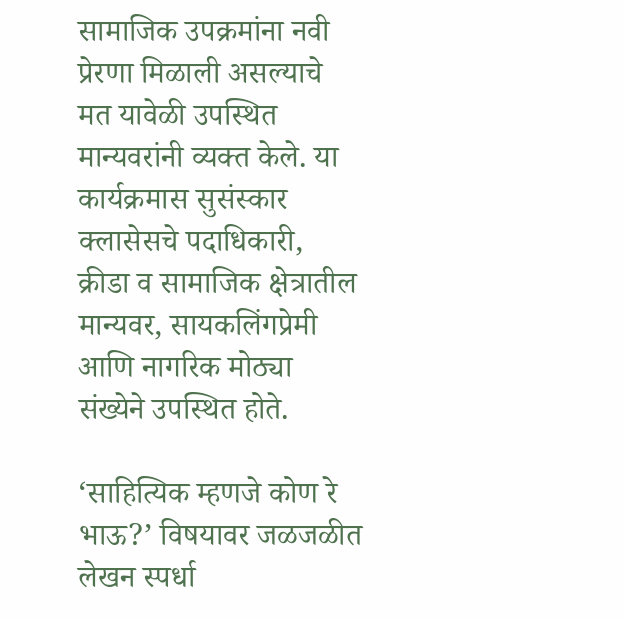सामाजिक उपक्रमांना नवी प्रेरणा मिळाली असल्याचे मत यावेळी उपस्थित मान्यवरांनी व्यक्त केले. या कार्यक्रमास सुसंस्कार क्लासेसचे पदाधिकारी, क्रीडा व सामाजिक क्षेत्रातील मान्यवर, सायकलिंगप्रेमी आणि नागरिक मोठ्या संख्येने उपस्थित होते.

‘साहित्यिक म्हणजे कोण रे भाऊ?’ विषयावर जळजळीत लेखन स्पर्धा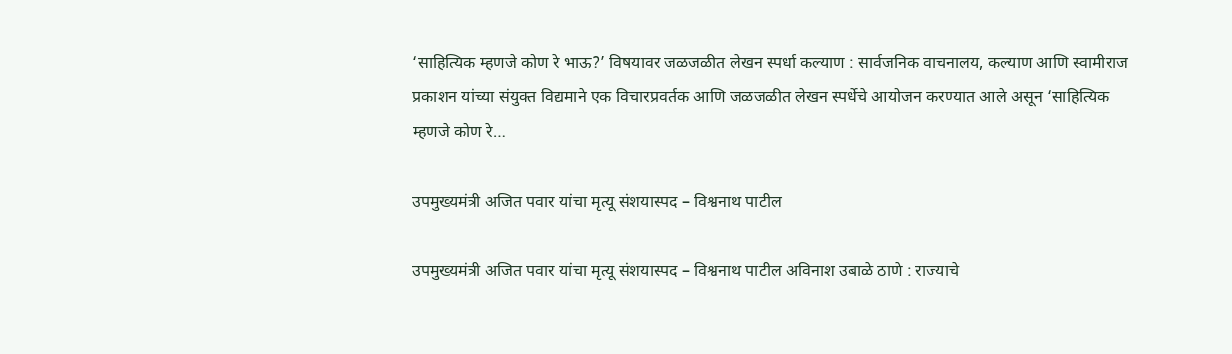‘साहित्यिक म्हणजे कोण रे भाऊ?’ विषयावर जळजळीत लेखन स्पर्धा कल्याण : सार्वजनिक वाचनालय, कल्याण आणि स्वामीराज प्रकाशन यांच्या संयुक्त विद्यमाने एक विचारप्रवर्तक आणि जळजळीत लेखन स्पर्धेचे आयोजन करण्यात आले असून ‘साहित्यिक म्हणजे कोण रे…

उपमुख्यमंत्री अजित पवार यांचा मृत्यू संशयास्पद – विश्वनाथ पाटील

उपमुख्यमंत्री अजित पवार यांचा मृत्यू संशयास्पद – विश्वनाथ पाटील अविनाश उबाळे ठाणे : राज्याचे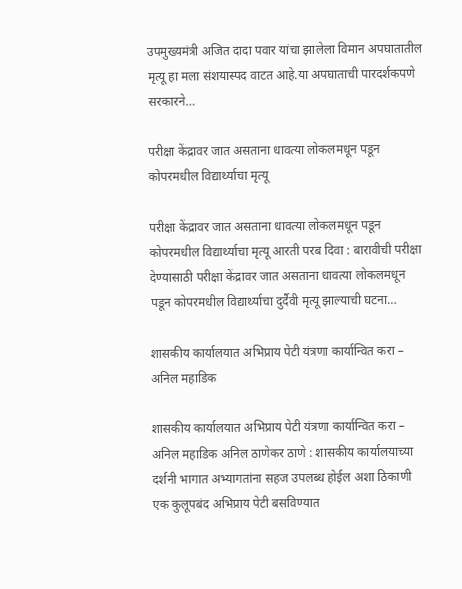उपमुख्यमंत्री अजित दादा पवार यांचा झालेला विमान अपघातातील मृत्यू हा मला संशयास्पद वाटत आहे.या अपघाताची पारदर्शकपणे सरकारने…

परीक्षा केंद्रावर जात असताना धावत्या लोकलमधून पडून कोपरमधील विद्यार्थ्याचा मृत्यू

परीक्षा केंद्रावर जात असताना धावत्या लोकलमधून पडून कोपरमधील विद्यार्थ्याचा मृत्यू आरती परब दिवा : बारावीची परीक्षा देण्यासाठी परीक्षा केंद्रावर जात असताना धावत्या लोकलमधून पडून कोपरमधील विद्यार्थ्याचा दुर्दैवी मृत्यू झाल्याची घटना…

शासकीय कार्यालयात अभिप्राय पेटी यंत्रणा कार्यान्वित करा – अनिल महाडिक

शासकीय कार्यालयात अभिप्राय पेटी यंत्रणा कार्यान्वित करा – अनिल महाडिक अनिल ठाणेकर ठाणे : शासकीय कार्यालयाच्या दर्शनी भागात अभ्यागतांना सहज उपलब्ध होईल अशा ठिकाणी एक कुलूपबंद अभिप्राय पेटी बसविण्यात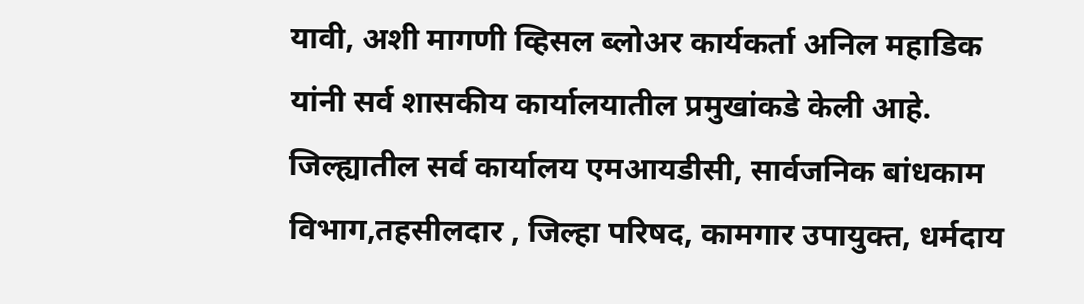यावी, अशी मागणी व्हिसल ब्लोअर कार्यकर्ता अनिल महाडिक यांनी सर्व शासकीय कार्यालयातील प्रमुखांकडे केली आहे. जिल्ह्यातील सर्व कार्यालय एमआयडीसी, सार्वजनिक बांधकाम विभाग,तहसीलदार , जिल्हा परिषद, कामगार उपायुक्त, धर्मदाय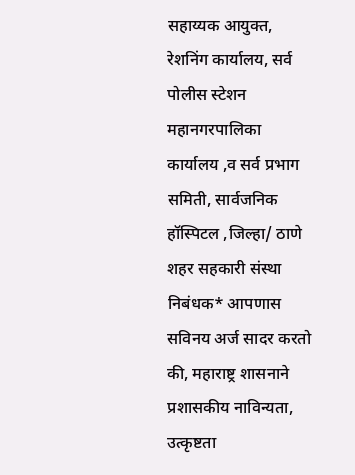सहाय्यक आयुक्त,  रेशनिंग कार्यालय, सर्व पोलीस स्टेशन महानगरपालिका  कार्यालय ,व सर्व प्रभाग समिती, सार्वजनिक हॉस्पिटल ,जिल्हा/ ठाणे शहर सहकारी संस्था निबंधक* आपणास सविनय अर्ज सादर करतो की, महाराष्ट्र शासनाने प्रशासकीय नाविन्यता, उत्कृष्टता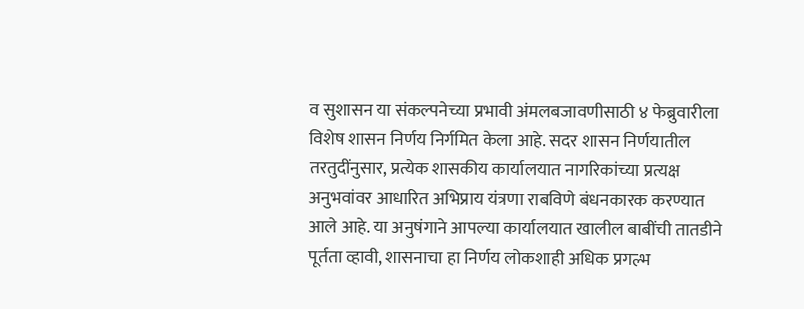व सुशासन या संकल्पनेच्या प्रभावी अंमलबजावणीसाठी ४ फेब्रुवारीला विशेष शासन निर्णय निर्गमित केला आहे. सदर शासन निर्णयातील तरतुदींनुसार, प्रत्येक शासकीय कार्यालयात नागरिकांच्या प्रत्यक्ष अनुभवांवर आधारित अभिप्राय यंत्रणा राबविणे बंधनकारक करण्यात आले आहे. या अनुषंगाने आपल्या कार्यालयात खालील बाबींची तातडीने पूर्तता व्हावी, शासनाचा हा निर्णय लोकशाही अधिक प्रगल्भ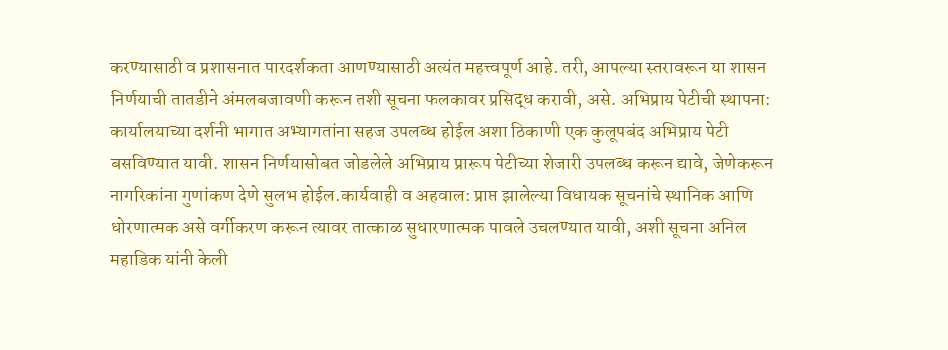करण्यासाठी व प्रशासनात पारदर्शकता आणण्यासाठी अत्यंत महत्त्वपूर्ण आहे. तरी, आपल्या स्तरावरून या शासन निर्णयाची तातडीने अंमलबजावणी करून तशी सूचना फलकावर प्रसिद्ध करावी, असे. अभिप्राय पेटीची स्थापना: कार्यालयाच्या दर्शनी भागात अभ्यागतांना सहज उपलब्ध होईल अशा ठिकाणी एक कुलूपबंद अभिप्राय पेटी बसविण्यात यावी. शासन निर्णयासोबत जोडलेले अभिप्राय प्रारूप पेटीच्या शेजारी उपलब्ध करून द्यावे, जेणेकरून नागरिकांना गुणांकण देणे सुलभ होईल.कार्यवाही व अहवाल: प्राप्त झालेल्या विधायक सूचनांचे स्थानिक आणि धोरणात्मक असे वर्गीकरण करून त्यावर तात्काळ सुधारणात्मक पावले उचलण्यात यावी, अशी सूचना अनिल महाडिक यांनी केली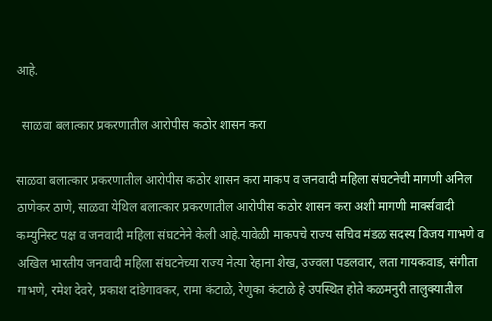आहे.

  साळवा बलात्कार प्रकरणातील आरोपीस कठोर शासन करा

साळवा बलात्कार प्रकरणातील आरोपीस कठोर शासन करा माकप व जनवादी महिला संघटनेची मागणी अनिल ठाणेकर ठाणे, साळवा येथिल बलात्कार प्रकरणातील आरोपीस कठोर शासन करा अशी मागणी मार्क्सवादी कम्युनिस्ट पक्ष व जनवादी महिला संघटनेने केली आहे.यावेळी माकपचे राज्य सचिव मंडळ सदस्य विजय गाभणे व अखिल भारतीय जनवादी महिला संघटनेच्या राज्य नेत्या रेहाना शेख, उज्वला पडलवार, लता गायकवाड, संगीता गाभणे, रमेश देवरे, प्रकाश दांडेगावकर, रामा कंटाळे, रेणुका कंटाळे हे उपस्थित होते कळमनुरी तालुक्यातील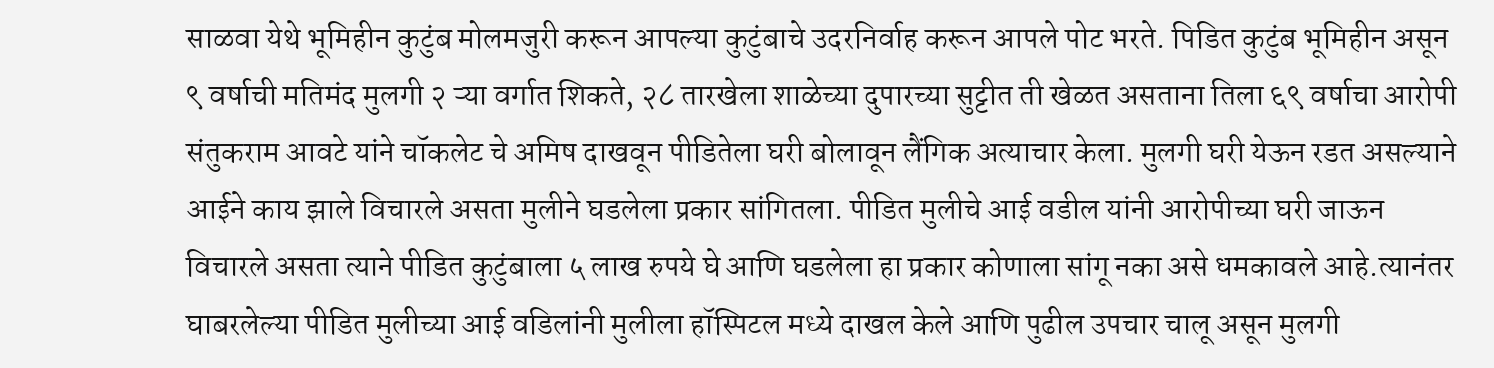साळवा येथे भूमिहीन कुटुंब मोलमजुरी करून आपल्या कुटुंबाचे उदरनिर्वाह करून आपले पोट भरते. पिडित कुटुंब भूमिहीन असून ९ वर्षाची मतिमंद मुलगी २ ऱ्या वर्गात शिकते, २८ तारखेला शाळेच्या दुपारच्या सुट्टीत ती खेळत असताना तिला ६९ वर्षाचा आरोपी संतुकराम आवटे यांने चॉकलेट चे अमिष दाखवून पीडितेला घरी बोलावून लैंगिक अत्याचार केला. मुलगी घरी येऊन रडत असल्याने आईने काय झाले विचारले असता मुलीने घडलेला प्रकार सांगितला. पीडित मुलीचे आई वडील यांनी आरोपीच्या घरी जाऊन विचारले असता त्याने पीडित कुटुंबाला ५ लाख रुपये घे आणि घडलेला हा प्रकार कोणाला सांगू नका असे धमकावले आहे.त्यानंतर घाबरलेल्या पीडित मुलीच्या आई वडिलांनी मुलीला हॉस्पिटल मध्ये दाखल केले आणि पुढील उपचार चालू असून मुलगी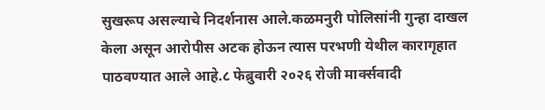सुखरूप असल्याचे निदर्शनास आले.कळमनुरी पोलिसांनी गुन्हा दाखल केला असून आरोपीस अटक होऊन त्यास परभणी येथील कारागृहात पाठवण्यात आले आहे.८ फेब्रुवारी २०२६ रोजी मार्क्सवादी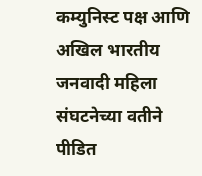कम्युनिस्ट पक्ष आणि अखिल भारतीय जनवादी महिला संघटनेच्या वतीने पीडित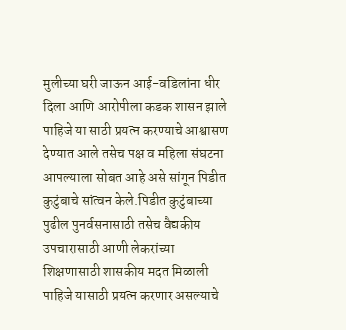मुलीच्या घरी जाऊन आई-वडिलांना धीर दिला आणि आरोपीला कडक शासन झाले पाहिजे या साठी प्रयत्न करण्याचे आश्वासण देण्यात आले तसेच पक्ष व महिला संघटना आपल्याला सोबत आहे असे सांगून पिडीत कुटुंबाचे सांत्वन केले.पिडीत कुटुंबाच्या पुढील पुनर्वसनासाठी तसेच वैद्यकीय उपचारासाठी आणी लेकरांच्या शिक्षणासाठी शासकीय मदत मिळाली पाहिजे यासाठी प्रयत्न करणार असल्याचे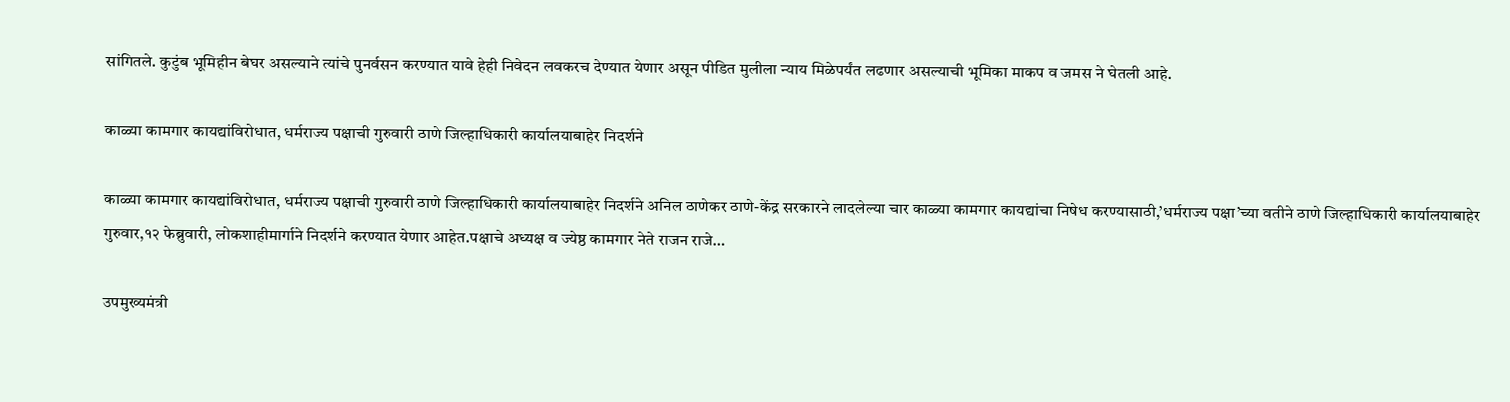सांगितले. कुटुंब भूमिहीन बेघर असल्याने त्यांचे पुनर्वसन करण्यात यावे हेही निवेदन लवकरच देण्यात येणार असून पीडित मुलीला न्याय मिळेपर्यंत लढणार असल्याची भूमिका माकप व जमस ने घेतली आहे.

काळ्या कामगार कायद्यांविरोधात, धर्मराज्य पक्षाची गुरुवारी ठाणे जिल्हाधिकारी कार्यालयाबाहेर निदर्शने

काळ्या कामगार कायद्यांविरोधात, धर्मराज्य पक्षाची गुरुवारी ठाणे जिल्हाधिकारी कार्यालयाबाहेर निदर्शने अनिल ठाणेकर ठाणे-केंद्र सरकारने लादलेल्या चार काळ्या कामगार कायद्यांचा निषेध करण्यासाठी,’धर्मराज्य पक्षा’च्या वतीने ठाणे जिल्हाधिकारी कार्यालयाबाहेर गुरुवार,१२ फेब्रुवारी, लोकशाहीमार्गाने निदर्शने करण्यात येणार आहेत.पक्षाचे अध्यक्ष व ज्येष्ठ कामगार नेते राजन राजे…

उपमुख्यमंत्री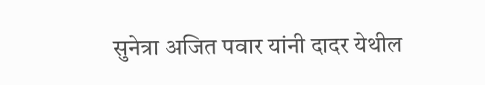सुनेत्रा अजित पवार यांनी दादर येथील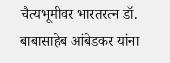चैत्यभूमीवर भारतरत्न डॉ. बाबासाहेब आंबेडकर यांना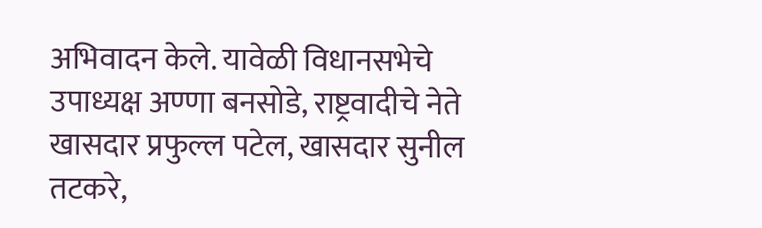अभिवादन केले. यावेळी विधानसभेचे उपाध्यक्ष अण्णा बनसोडे, राष्ट्रवादीचे नेते खासदार प्रफुल्ल पटेल, खासदार सुनील तटकरे,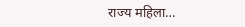राज्य महिला…